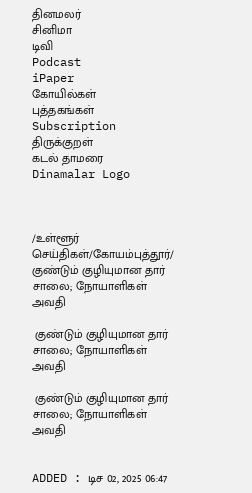தினமலர்
சினிமா
டிவி
Podcast
iPaper
கோயில்கள்
புத்தகங்கள்
Subscription
திருக்குறள்
கடல் தாமரை
Dinamalar Logo



/உள்ளூர் செய்திகள்/கோயம்புத்தூர்/ குண்டும் குழியுமான தார் சாலை; நோயாளிகள் அவதி

 குண்டும் குழியுமான தார் சாலை; நோயாளிகள் அவதி

 குண்டும் குழியுமான தார் சாலை; நோயாளிகள் அவதி


ADDED : டிச 02, 2025 06:47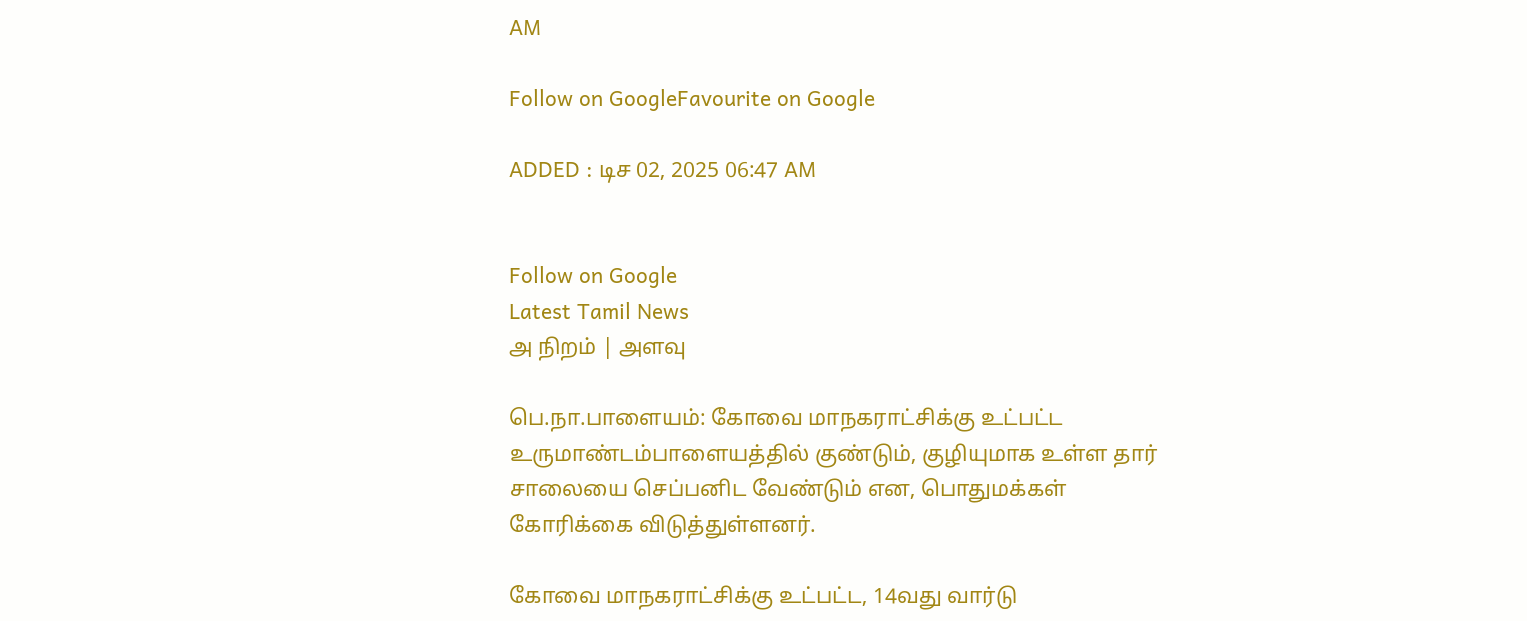AM

Follow on GoogleFavourite on Google

ADDED : டிச 02, 2025 06:47 AM


Follow on Google
Latest Tamil News
அ நிறம் | அளவு

பெ.நா.பாளையம்: கோவை மாநகராட்சிக்கு உட்பட்ட உருமாண்டம்பாளையத்தில் குண்டும், குழியுமாக உள்ள தார் சாலையை செப்பனிட வேண்டும் என, பொதுமக்கள் கோரிக்கை விடுத்துள்ளனர்.

கோவை மாநகராட்சிக்கு உட்பட்ட, 14வது வார்டு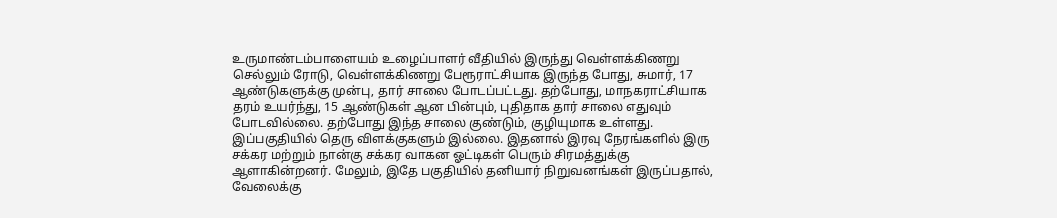உருமாண்டம்பாளையம் உழைப்பாளர் வீதியில் இருந்து வெள்ளக்கிணறு செல்லும் ரோடு, வெள்ளக்கிணறு பேரூராட்சியாக இருந்த போது, சுமார், 17 ஆண்டுகளுக்கு முன்பு, தார் சாலை போடப்பட்டது. தற்போது, மாநகராட்சியாக தரம் உயர்ந்து, 15 ஆண்டுகள் ஆன பின்பும், புதிதாக தார் சாலை எதுவும் போடவில்லை. தற்போது இந்த சாலை குண்டும், குழியுமாக உள்ளது. இப்பகுதியில் தெரு விளக்குகளும் இல்லை. இதனால் இரவு நேரங்களில் இரு சக்கர மற்றும் நான்கு சக்கர வாகன ஓட்டிகள் பெரும் சிரமத்துக்கு ஆளாகின்றனர். மேலும், இதே பகுதியில் தனியார் நிறுவனங்கள் இருப்பதால், வேலைக்கு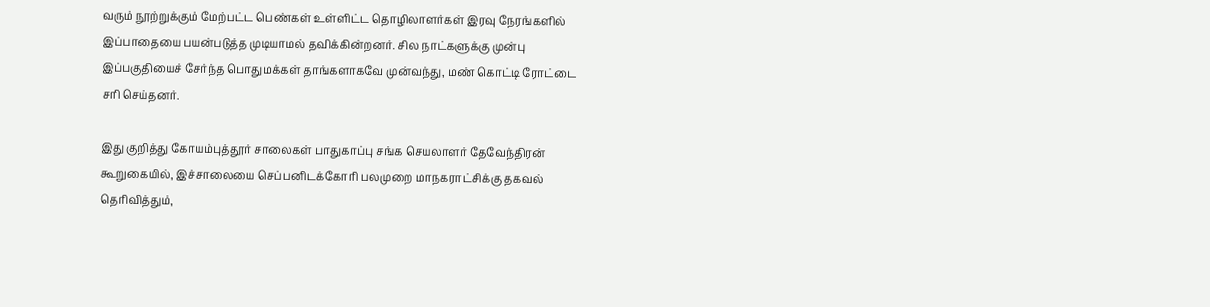வரும் நூற்றுக்கும் மேற்பட்ட பெண்கள் உள்ளிட்ட தொழிலாளர்கள் இரவு நேரங்களில் இப்பாதையை பயன்படுத்த முடியாமல் தவிக்கின்றனர். சில நாட்களுக்கு முன்பு இப்பகுதியைச் சேர்ந்த பொதுமக்கள் தாங்களாகவே முன்வந்து, மண் கொட்டி ரோட்டை சரி செய்தனர்.

இது குறித்து கோயம்புத்தூர் சாலைகள் பாதுகாப்பு சங்க செயலாளர் தேவேந்திரன் கூறுகையில், இச்சாலையை செப்பனிடக்கோரி பலமுறை மாநகராட்சிக்கு தகவல் தெரிவித்தும்,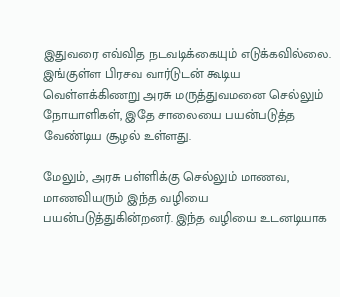இதுவரை எவ்வித நடவடிக்கையும் எடுக்கவில்லை. இங்குள்ள பிரசவ வார்டுடன் கூடிய வெள்ளக்கிணறு அரசு மருத்துவமனை செல்லும் நோயாளிகள், இதே சாலையை பயன்படுத்த வேண்டிய சூழல் உள்ளது.

மேலும், அரசு பள்ளிக்கு செல்லும் மாணவ, மாணவியரும் இந்த வழியை பயன்படுத்துகின்றனர். இந்த வழியை உடனடியாக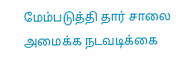மேம்படுத்தி தார் சாலை அமைக்க நடவடிக்கை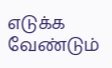எடுக்க வேண்டும்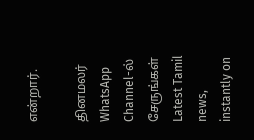என்றார்.

தினமலர் WhatsApp Channel-ல் சேருங்கள்
Latest Tamil news, instantly on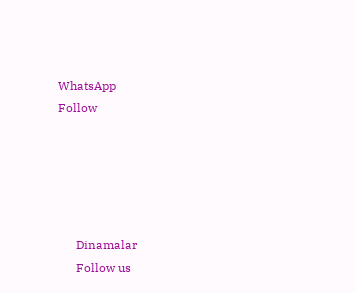WhatsApp
Follow





      Dinamalar
      Follow us